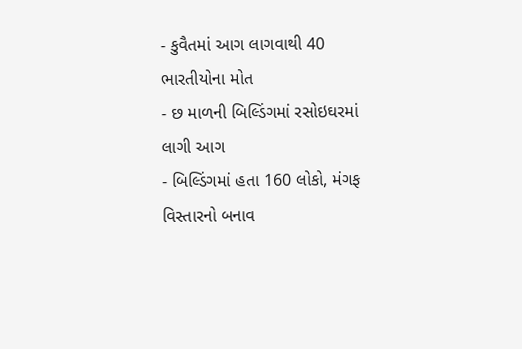- કુવૈતમાં આગ લાગવાથી 40 ભારતીયોના મોત
- છ માળની બિલ્ડિંગમાં રસોઇઘરમાં લાગી આગ
- બિલ્ડિંગમાં હતા 160 લોકો, મંગફ વિસ્તારનો બનાવ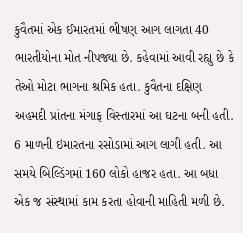કુવૈતમાં એક ઈમારતમાં ભીષણ આગ લાગતા 40 ભારતીયોના મોત નીપજ્યા છે. કહેવામાં આવી રહ્યુ છે કે તેઓ મોટા ભાગના શ્રમિક હતા. કુવૈતના દક્ષિણ અહમદી પ્રાંતના મંગાફ વિસ્તારમાં આ ઘટના બની હતી. 6 માળની ઇમારતના રસોડામાં આગ લાગી હતી. આ સમયે બિલ્ડિંગમાં 160 લોકો હાજર હતા. આ બધા એક જ સંસ્થામાં કામ કરતા હોવાની માહિતી મળી છે.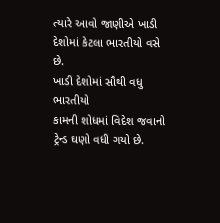ત્યારે આવો જાણીએ ખાડી દેશોમાં કેટલા ભારતીયો વસે છે.
ખાડી દેશોમાં સૌથી વધુ ભારતીયો
કામની શોધમાં વિદેશ જવાનો ટ્રેન્ડ ઘણો વધી ગયો છે.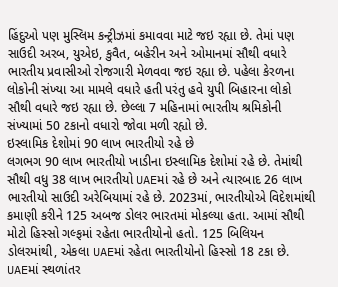હિંદુઓ પણ મુસ્લિમ કન્ટ્રીઝમાં કમાવવા માટે જઇ રહ્યા છે. તેમાં પણ સાઉદી અરબ, યુએઇ, કુવૈત, બહેરીન અને ઓમાનમાં સૌથી વધારે ભારતીય પ્રવાસીઓ રોજગારી મેળવવા જઇ રહ્યા છે. પહેલા કેરળના લોકોની સંખ્યા આ મામલે વધારે હતી પરંતુ હવે યુપી બિહારના લોકો સૌથી વધારે જઇ રહ્યા છે. છેલ્લા 7 મહિનામાં ભારતીય શ્રમિકોની સંખ્યામાં 50 ટકાનો વધારો જોવા મળી રહ્યો છે.
ઇસ્લામિક દેશોમાં 90 લાખ ભારતીયો રહે છે
લગભગ 90 લાખ ભારતીયો ખાડીના ઇસ્લામિક દેશોમાં રહે છે. તેમાંથી સૌથી વધુ 38 લાખ ભારતીયો UAEમાં રહે છે અને ત્યારબાદ 26 લાખ ભારતીયો સાઉદી અરેબિયામાં રહે છે. 2023માં, ભારતીયોએ વિદેશમાંથી કમાણી કરીને 125 અબજ ડોલર ભારતમાં મોકલ્યા હતા. આમાં સૌથી મોટો હિસ્સો ગલ્ફમાં રહેતા ભારતીયોનો હતો. 125 બિલિયન ડોલરમાંથી, એકલા UAEમાં રહેતા ભારતીયોનો હિસ્સો 18 ટકા છે.
UAEમાં સ્થળાંતર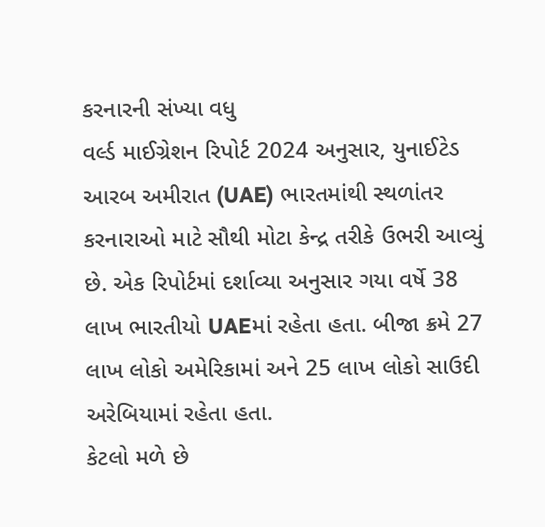કરનારની સંખ્યા વધુ
વર્લ્ડ માઈગ્રેશન રિપોર્ટ 2024 અનુસાર, યુનાઈટેડ આરબ અમીરાત (UAE) ભારતમાંથી સ્થળાંતર કરનારાઓ માટે સૌથી મોટા કેન્દ્ર તરીકે ઉભરી આવ્યું છે. એક રિપોર્ટમાં દર્શાવ્યા અનુસાર ગયા વર્ષે 38 લાખ ભારતીયો UAEમાં રહેતા હતા. બીજા ક્રમે 27 લાખ લોકો અમેરિકામાં અને 25 લાખ લોકો સાઉદી અરેબિયામાં રહેતા હતા.
કેટલો મળે છે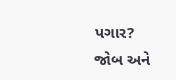પગાર?
જોબ અને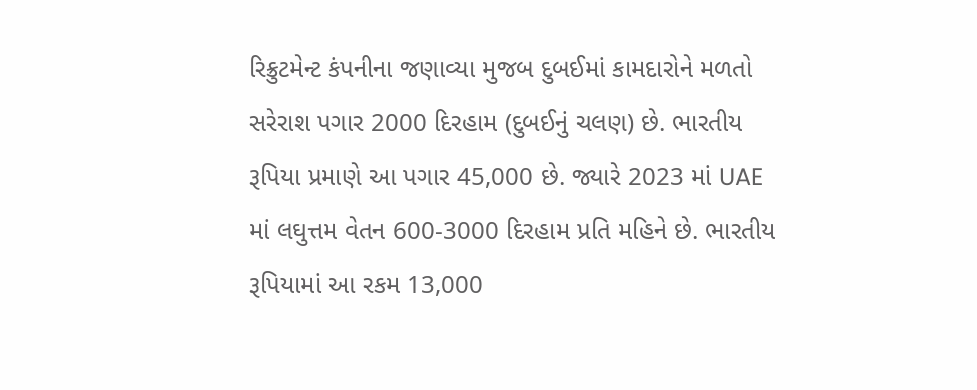રિક્રુટમેન્ટ કંપનીના જણાવ્યા મુજબ દુબઈમાં કામદારોને મળતો સરેરાશ પગાર 2000 દિરહામ (દુબઈનું ચલણ) છે. ભારતીય રૂપિયા પ્રમાણે આ પગાર 45,000 છે. જ્યારે 2023 માં UAE માં લઘુત્તમ વેતન 600-3000 દિરહામ પ્રતિ મહિને છે. ભારતીય રૂપિયામાં આ રકમ 13,000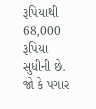રૂપિયાથી 68,000 રૂપિયા સુધીની છે. જો કે પગાર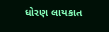ધોરણ લાયકાત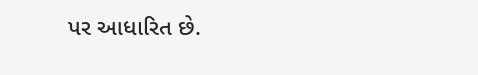પર આધારિત છે.